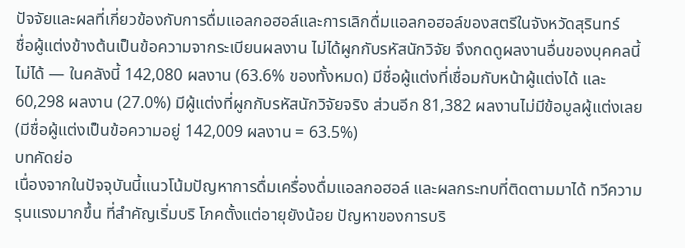ปัจจัยและผลที่เกี่ยวข้องกับการดื่มแอลกอฮอล์และการเลิกดื่มแอลกอฮอล์ของสตรีในจังหวัดสุรินทร์
ชื่อผู้แต่งข้างต้นเป็นข้อความจากระเบียนผลงาน ไม่ได้ผูกกับรหัสนักวิจัย จึงกดดูผลงานอื่นของบุคคลนี้ไม่ได้ — ในคลังนี้ 142,080 ผลงาน (63.6% ของทั้งหมด) มีชื่อผู้แต่งที่เชื่อมกับหน้าผู้แต่งได้ และ 60,298 ผลงาน (27.0%) มีผู้แต่งที่ผูกกับรหัสนักวิจัยจริง ส่วนอีก 81,382 ผลงานไม่มีข้อมูลผู้แต่งเลย (มีชื่อผู้แต่งเป็นข้อความอยู่ 142,009 ผลงาน = 63.5%)
บทคัดย่อ
เนื่องจากในปัจจุบันนี้แนวโน้มปัญหาการดื่มเครื่องดื่มแอลกอฮอล์ และผลกระทบที่ติดตามมาได้ ทวีความรุนแรงมากขึ้น ที่สำคัญเริ่มบริ โภคตั้งแต่อายุยังน้อย ปัญหาของการบริ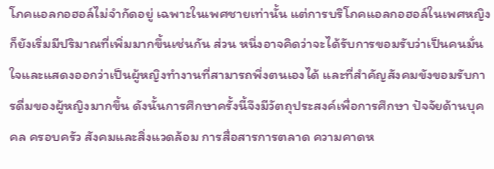โภคแอลกอฮอล์ไม่จำกัดอยู่ เฉพาะในเพศชายเท่านั้น แต่การบริโภคแอลกอฮอล์ในเพศหญิงก็ยังเริ่มมีปริมาณที่เพิ่มมากขึ้นเช่นกัน ส่วน หนึ่งอาจคิดว่าจะได้รับการขอมรับว่าเป็นคนมั่นใจและแสดงออกว่าเป็นผู้หญิงทำงานที่สามารถพึ่งตนเองได้ และที่สำคัญสังคมขังขอมรับการดื่มของผู้หญิงมากขึ้น ดังนั้นการศึกษาครั้งนี้จึงมีวัตถุประสงค์เพื่อการศึกษา ปัจจัยด้านบุคคล ครอบครัว สังคมและสิ่งแวดล้อม การสื่อสารการตลาด ความคาดห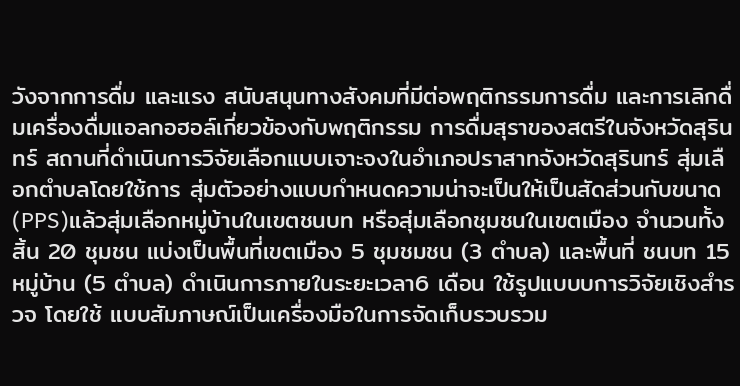วังจากการดื่ม และแรง สนับสนุนทางสังคมที่มีต่อพฤติกรรมการดื่ม และการเลิกดื่มเครื่องดื่มแอลกอฮอล์เกี่ยวข้องกับพฤติกรรม การดื่มสุราของสตรีในจังหวัดสุรินทร์ สถานที่ดำเนินการวิจัยเลือกแบบเจาะจงในอำเภอปราสาทจังหวัดสุรินทร์ สุ่มเลือกตำบลโดยใช้การ สุ่มตัวอย่างแบบกำหนดความน่าจะเป็นให้เป็นสัดส่วนกับขนาด (PPS)แล้วสุ่มเลือกหมู่บ้านในเขตชนบท หรือสุ่มเลือกชุมชนในเขตเมือง จำนวนทั้งสิ้น 20 ชุมชน แบ่งเป็นพื้นที่เขตเมือง 5 ชุมชมชน (3 ตำบล) และพื้นที่ ชนบท 15 หมู่บ้าน (5 ตำบล) ดำเนินการภายในระยะเวลา6 เดือน ใช้รูปแบบบการวิจัยเชิงสำรวจ โดยใช้ แบบสัมภาษณ์เป็นเครื่องมือในการจัดเก็บรวบรวม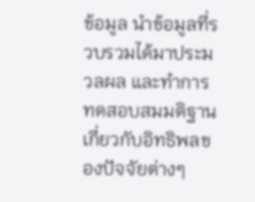ข้อมูล นำข้อมูลที่รวบรวมได้มาประมวลผล และทำการ ทดสอบสมมติฐานเกี่ยวกับอิทธิพลของปัจจัยต่างๆ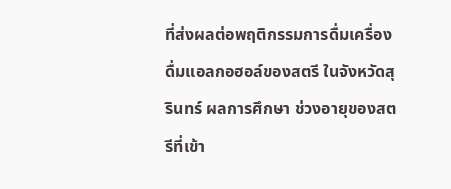ที่ส่งผลต่อพฤติกรรมการดื่มเครื่องดื่มแอลกอฮอล์ของสตรี ในจังหวัดสุรินทร์ ผลการศึกษา ช่วงอายุของสตรีที่เข้า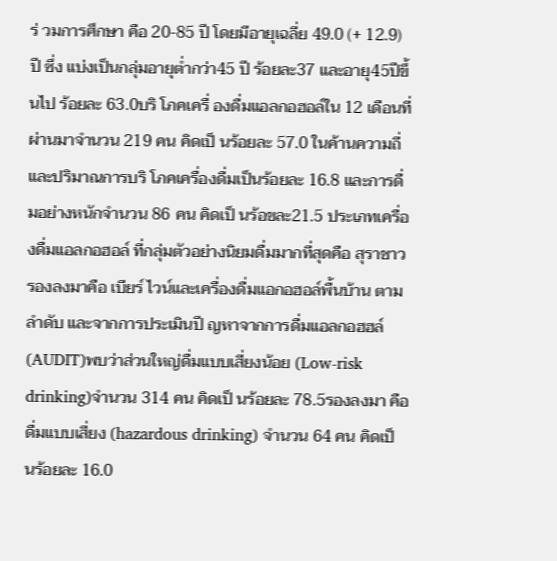ร่ วมการศึกษา คือ 20-85 ปี โดยมีอายุเฉลี่ย 49.0 (+ 12.9) ปี ซึ่ง แบ่งเป็นกลุ่มอายุต่ำกว่า45 ปี ร้อยละ37 และอายุ45ปีขึ้นไป ร้อยละ 63.0บริ โภคเครื่ องดื่มแอลกอฮอล์ใน 12 เดือนที่ผ่านมาจำนวน 219 คน คิดเป็ นร้อยละ 57.0 ในค้านความถี่และปริมาณการบริ โภคเครื่องดื่มเป็นร้อยละ 16.8 และการดื่มอย่างหนักจำนวน 86 คน คิดเป็ นร้อขละ21.5 ประเภทเครื่องดื่มแอลกอฮอล์ ที่กลุ่มตัวอย่างนิยมดื่มมากที่สุดคือ สุราชาว รองลงมาคือ เบียร์ ไวน์และเครื่องดื่มแอกอฮอล์พื้นบ้าน ตามลำดับ และจากการประเมินปี ญหาจากการดื่มแอลกอฮฮล์(AUDIT)พบว่าส่วนใหญ่ดื่มแบบเสี่ยงน้อย (Low-risk drinking)จำนวน 314 คน คิดเป็ นร้อยละ 78.5รองลงมา คือ ดื่มแบบเสี่ยง (hazardous drinking) จำนวน 64 คน คิดเป็ นร้อยละ 16.0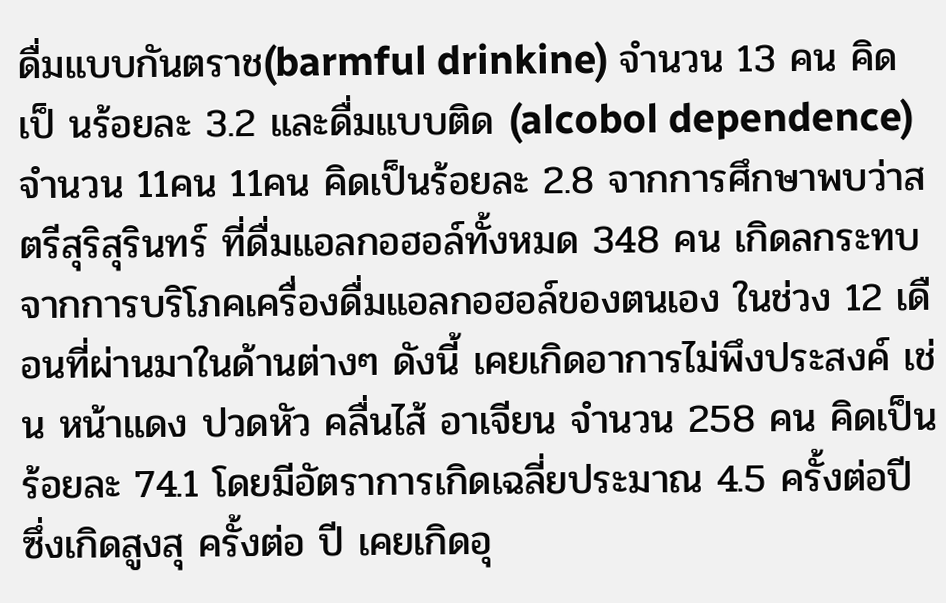ดื่มแบบกันตราช(barmful drinkine) จำนวน 13 คน คิดเป็ นร้อยละ 3.2 และดื่มแบบติด (alcobol dependence) จำนวน 11คน 11คน คิดเป็นร้อยละ 2.8 จากการศึกษาพบว่าสตรีสุริสุรินทร์ ที่ดื่มแอลกอฮอล์ทั้งหมด 348 คน เกิดลกระทบจากการบริโภคเครื่องดื่มแอลกอฮอล์ของตนเอง ในช่วง 12 เดือนที่ผ่านมาในด้านต่างๆ ดังนี้ เคยเกิดอาการไม่พึงประสงค์ เช่น หน้าแดง ปวดหัว คลื่นไส้ อาเจียน จำนวน 258 คน คิดเป็นร้อยละ 74.1 โดยมีอัตราการเกิดเฉลี่ยประมาณ 4.5 ครั้งต่อปี ซึ่งเกิดสูงสุ ครั้งต่อ ปี เคยเกิดอุ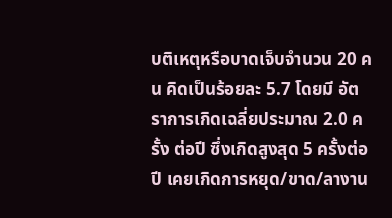บติเหตุหรือบาดเจ็บจำนวน 20 คน คิดเป็นร้อยละ 5.7 โดยมี อัตราการเกิดเฉลี่ยประมาณ 2.0 ครั้ง ต่อปี ซึ่งเกิดสูงสุด 5 ครั้งต่อปี เคยเกิดการหยุด/ขาด/ลางาน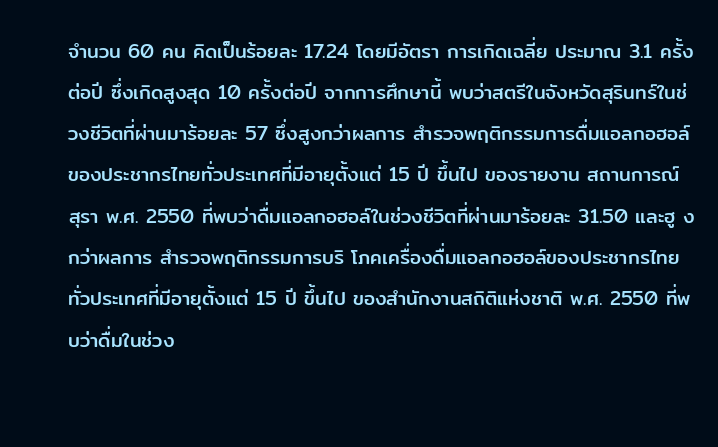จำนวน 60 คน คิดเป็นร้อยละ 17.24 โดยมีอัตรา การเกิดเฉลี่ย ประมาณ 3.1 ครั้งต่อปี ซึ่งเกิดสูงสุด 10 ครั้งต่อปี จากการศึกษานี้ พบว่าสตรีในจังหวัดสุรินทร์ในช่วงชีวิตที่ผ่านมาร้อยละ 57 ซึ่งสูงกว่าผลการ สำรวจพฤติกรรมการดื่มแอลกอฮอล์ของประชากรไทยทั่วประเทศที่มีอายุตั้งแต่ 15 ปี ขึ้นไป ของรายงาน สถานการณ์ สุรา พ.ศ. 2550 ที่พบว่าดื่มแอลกอฮอล์ในช่วงชีวิตที่ผ่านมาร้อยละ 31.50 และฮู งกว่าผลการ สำรวจพฤติกรรมการบริ โภคเครื่องดื่มแอลกอฮอล์ของประชากรไทยทั่วประเทศที่มีอายุตั้งแต่ 15 ปี ขึ้นไป ของสำนักงานสถิติแห่งชาติ พ.ศ. 2550 ที่พบว่าดื่มในช่วง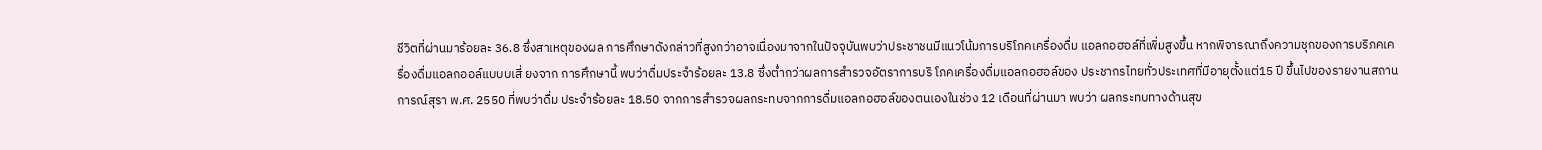ชีวิตที่ผ่านมาร้อยละ 36.8 ซึ่งสาเหตุของผล การศึกษาดังกล่าวที่สูงกว่าอาจเนื่องมาจากในปัจจุบันพบว่าประชาชนมีแนวโน้มการบริโภคเครื่องดื่ม แอลกอฮอล์ที่เพิ่มสูงขึ้น หากพิจารณาถึงความชุกของการบริภคเครื่องดื่มแอลกออล์แบบบเสี่ ยงจาก การศึกษานี้ พบว่าดื่มประจำร้อยละ 13.8 ซึ่งต่ำกว่าผลการสำรวจอัตราการบริ โภคเครื่องดื่มแอลกอฮอล์ของ ประชากรไทยทั่วประเทศที่มีอายุตั้งแต่15 ปี ขึ้นไปของรายงานสถานการณ์สุรา พ.ศ. 2550 ที่พบว่าดื่ม ประจำร้อยละ 18.50 จากการสำรวจผลกระทบจากการดื่มแอลกอฮอล์ของตนเองในช่วง 12 เดือนที่ผ่านมา พบว่า ผลกระทบทางด้านสุข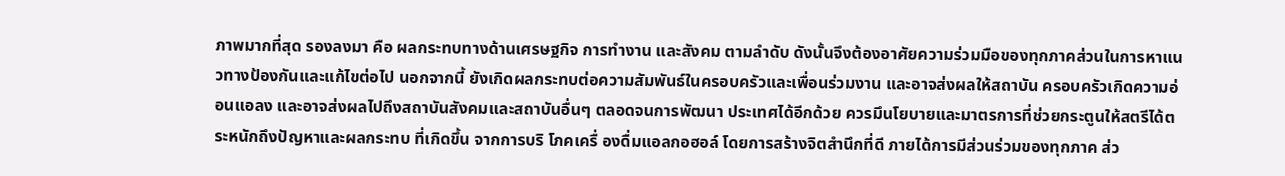ภาพมากที่สุด รองลงมา คือ ผลกระทบทางด้านเศรษฐกิจ การทำงาน และสังคม ตามลำดับ ดังนั้นจึงต้องอาศัยความร่วมมือของทุกภาคส่วนในการหาแนวทางป้องกันและแก้ไขต่อไป นอกจากนี้ ยังเกิดผลกระทบต่อความสัมพันธ์ในครอบครัวและเพื่อนร่วมงาน และอาจส่งผลให้สถาบัน ครอบครัวเกิดความอ่อนแอลง และอาจส่งผลไปถึงสถาบันสังคมและสถาบันอื่นๆ ตลอดจนการพัฒนา ประเทศได้อีกด้วย ควรมึนโยบายและมาตรการที่ช่วยกระตูนให้สตรีได้ตระหนักถึงปัญหาและผลกระทบ ที่เกิดขึ้น จากการบริ โภคเครื่ องดื่มแอลกอฮอล์ โดยการสร้างจิตสำนึกที่ดี ภายได้การมีส่วนร่วมของทุกภาค ส่ว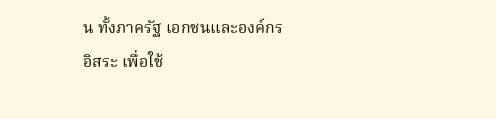น ทั้งภาครัฐ เอกชนและองค์กรอิสระ เพื่อใช้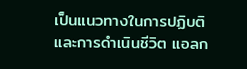เป็นแนวทางในการปฏิบติและการดำเนินชีวิต แอลก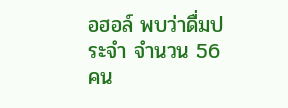อฮอล์ พบว่าดื่มประจำ จำนวน 56 คน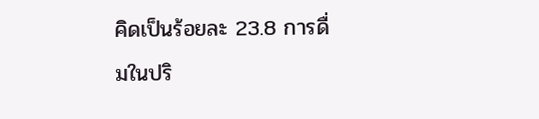คิดเป็นร้อยละ 23.8 การดื่มในปริ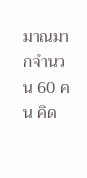มาณมากจำนวน 60 คน คิด